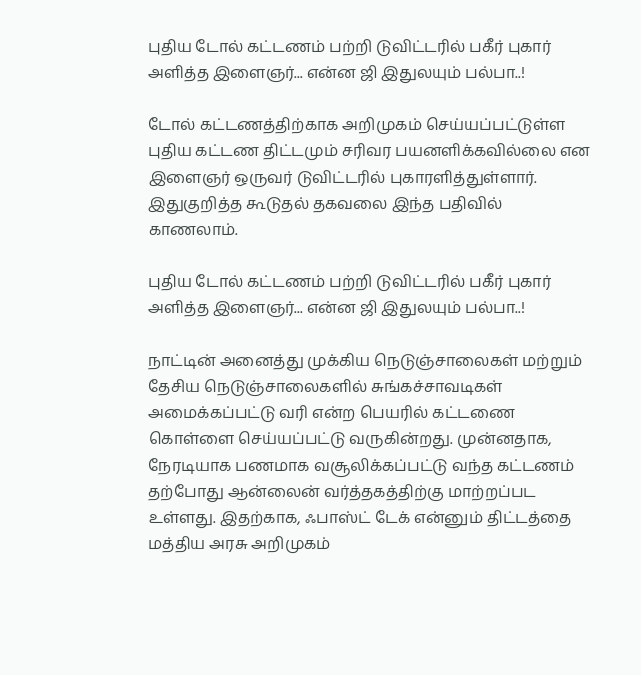புதிய டோல் கட்டணம் பற்றி டுவிட்டரில் பகீர் புகார் அளித்த இளைஞர்... என்ன ஜி இதுலயும் பல்பா..!

டோல் கட்டணத்திற்காக அறிமுகம் செய்யப்பட்டுள்ள புதிய கட்டண திட்டமும் சரிவர பயனளிக்கவில்லை என இளைஞர் ஒருவர் டுவிட்டரில் புகாரளித்துள்ளார். இதுகுறித்த கூடுதல் தகவலை இந்த பதிவில் காணலாம்.

புதிய டோல் கட்டணம் பற்றி டுவிட்டரில் பகீர் புகார் அளித்த இளைஞர்... என்ன ஜி இதுலயும் பல்பா..!

நாட்டின் அனைத்து முக்கிய நெடுஞ்சாலைகள் மற்றும் தேசிய நெடுஞ்சாலைகளில் சுங்கச்சாவடிகள் அமைக்கப்பட்டு வரி என்ற பெயரில் கட்டணை கொள்ளை செய்யப்பட்டு வருகின்றது. முன்னதாக, நேரடியாக பணமாக வசூலிக்கப்பட்டு வந்த கட்டணம் தற்போது ஆன்லைன் வர்த்தகத்திற்கு மாற்றப்பட உள்ளது. இதற்காக, ஃபாஸ்ட் டேக் என்னும் திட்டத்தை மத்திய அரசு அறிமுகம்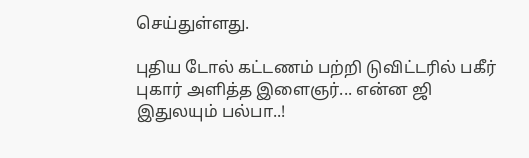செய்துள்ளது.

புதிய டோல் கட்டணம் பற்றி டுவிட்டரில் பகீர் புகார் அளித்த இளைஞர்... என்ன ஜி இதுலயும் பல்பா..!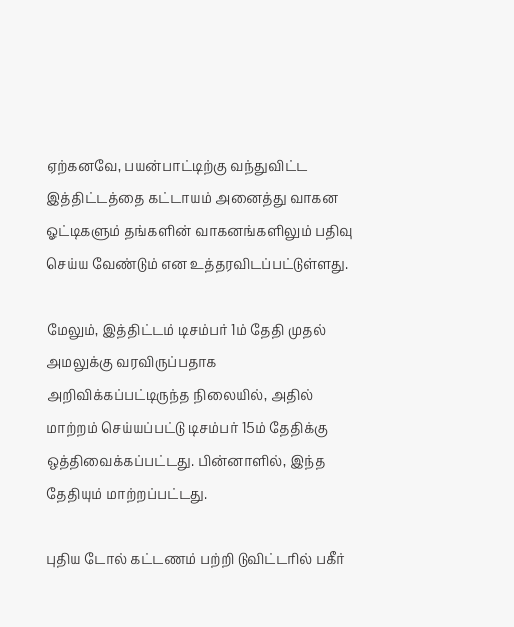ஏற்கனவே, பயன்பாட்டிற்கு வந்துவிட்ட இத்திட்டத்தை கட்டாயம் அனைத்து வாகன ஓட்டிகளும் தங்களின் வாகனங்களிலும் பதிவு செய்ய வேண்டும் என உத்தரவிடப்பட்டுள்ளது.

மேலும், இத்திட்டம் டிசம்பர் 1ம் தேதி முதல் அமலுக்கு வரவிருப்பதாக அறிவிக்கப்பட்டிருந்த நிலையில், அதில் மாற்றம் செய்யப்பட்டு டிசம்பர் 15ம் தேதிக்கு ஒத்திவைக்கப்பட்டது. பின்னாளில், இந்த தேதியும் மாற்றப்பட்டது.

புதிய டோல் கட்டணம் பற்றி டுவிட்டரில் பகீர்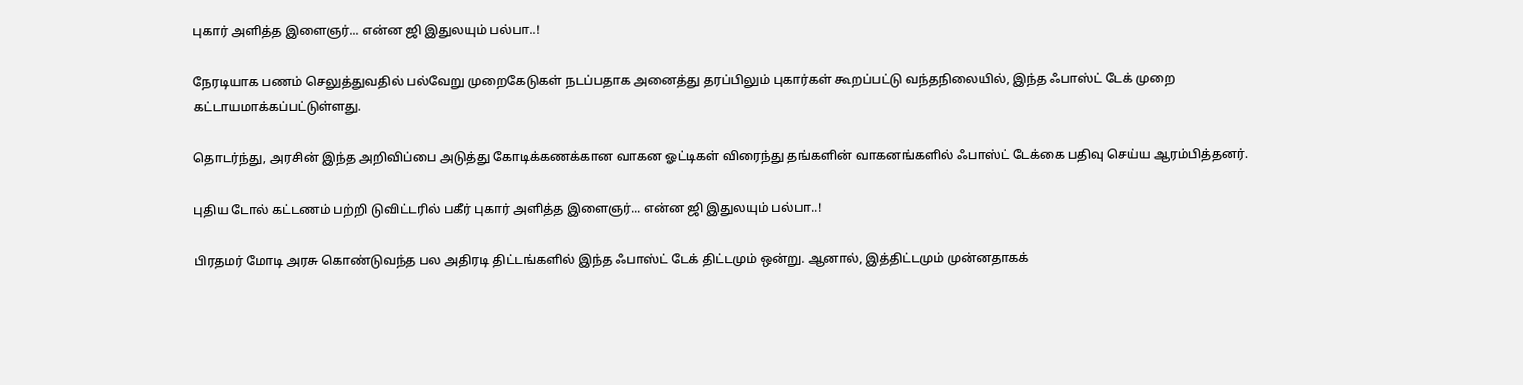புகார் அளித்த இளைஞர்... என்ன ஜி இதுலயும் பல்பா..!

நேரடியாக பணம் செலுத்துவதில் பல்வேறு முறைகேடுகள் நடப்பதாக அனைத்து தரப்பிலும் புகார்கள் கூறப்பட்டு வந்தநிலையில், இந்த ஃபாஸ்ட் டேக் முறை கட்டாயமாக்கப்பட்டுள்ளது.

தொடர்ந்து, அரசின் இந்த அறிவிப்பை அடுத்து கோடிக்கணக்கான வாகன ஓட்டிகள் விரைந்து தங்களின் வாகனங்களில் ஃபாஸ்ட் டேக்கை பதிவு செய்ய ஆரம்பித்தனர்.

புதிய டோல் கட்டணம் பற்றி டுவிட்டரில் பகீர் புகார் அளித்த இளைஞர்... என்ன ஜி இதுலயும் பல்பா..!

பிரதமர் மோடி அரசு கொண்டுவந்த பல அதிரடி திட்டங்களில் இந்த ஃபாஸ்ட் டேக் திட்டமும் ஒன்று. ஆனால், இத்திட்டமும் முன்னதாகக்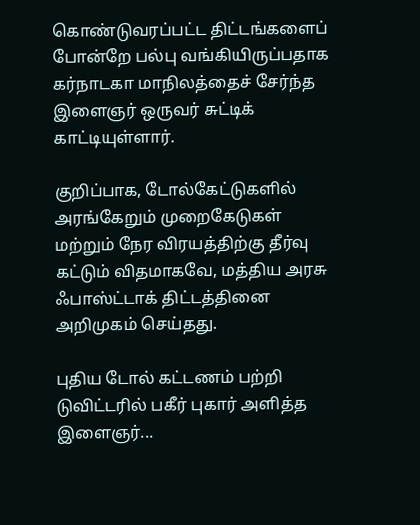கொண்டுவரப்பட்ட திட்டங்களைப் போன்றே பல்பு வங்கியிருப்பதாக கர்நாடகா மாநிலத்தைச் சேர்ந்த இளைஞர் ஒருவர் சுட்டிக் காட்டியுள்ளார்.

குறிப்பாக, டோல்கேட்டுகளில் அரங்கேறும் முறைகேடுகள் மற்றும் நேர விரயத்திற்கு தீர்வு கட்டும் விதமாகவே, மத்திய அரசு ஃபாஸ்ட்டாக் திட்டத்தினை அறிமுகம் செய்தது.

புதிய டோல் கட்டணம் பற்றி டுவிட்டரில் பகீர் புகார் அளித்த இளைஞர்...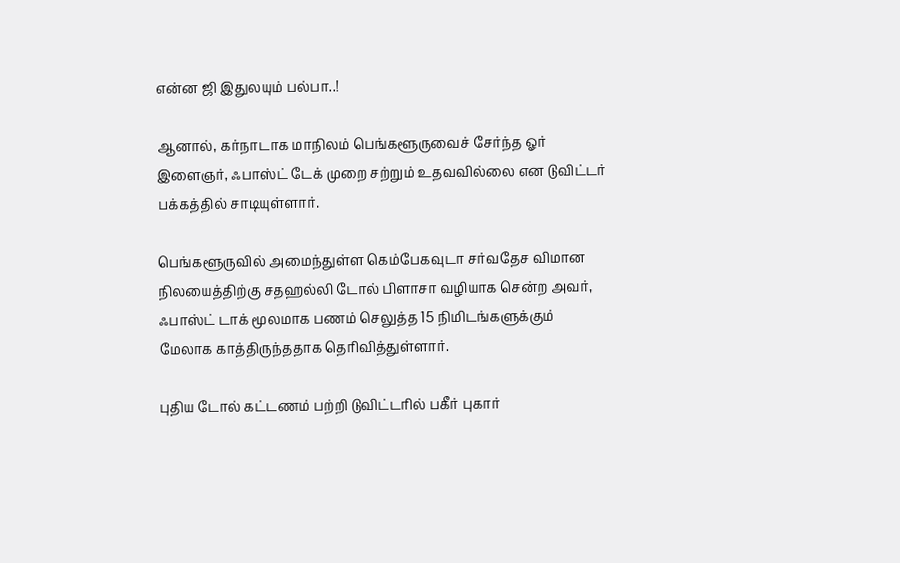என்ன ஜி இதுலயும் பல்பா..!

ஆனால், கர்நாடாக மாநிலம் பெங்களூருவைச் சேர்ந்த ஓர் இளைஞர், ஃபாஸ்ட் டேக் முறை சற்றும் உதவவில்லை என டுவிட்டர் பக்கத்தில் சாடியுள்ளார்.

பெங்களூருவில் அமைந்துள்ள கெம்பேகவுடா சர்வதேச விமான நிலயைத்திற்கு சதஹல்லி டோல் பிளாசா வழியாக சென்ற அவர், ஃபாஸ்ட் டாக் மூலமாக பணம் செலுத்த 15 நிமிடங்களுக்கும் மேலாக காத்திருந்ததாக தெரிவித்துள்ளார்.

புதிய டோல் கட்டணம் பற்றி டுவிட்டரில் பகீர் புகார்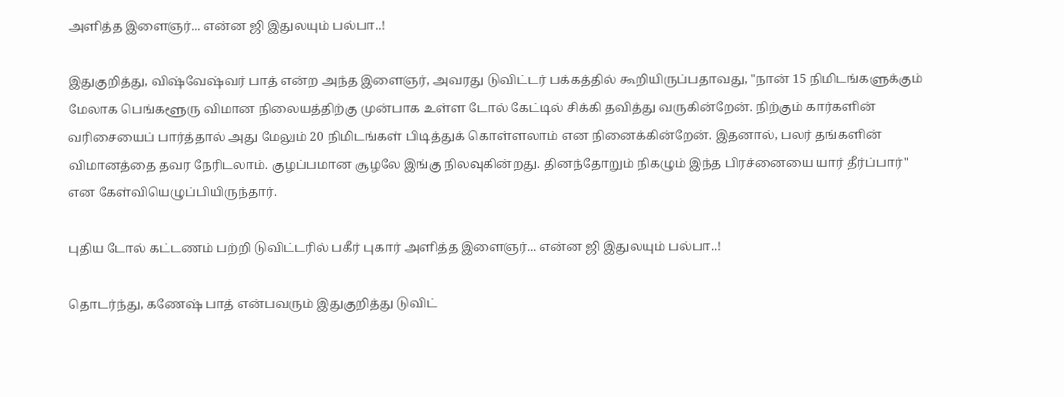அளித்த இளைஞர்... என்ன ஜி இதுலயும் பல்பா..!

இதுகுறித்து, விஷ்வேஷ்வர் பாத் என்ற அந்த இளைஞர், அவரது டுவிட்டர் பக்கத்தில் கூறியிருப்பதாவது, "நான் 15 நிமிடங்களுக்கும் மேலாக பெங்களூரு விமான நிலையத்திற்கு முன்பாக உள்ள டோல் கேட்டில் சிக்கி தவித்து வருகின்றேன். நிற்கும் கார்களின் வரிசையைப் பார்த்தால் அது மேலும் 20 நிமிடங்கள் பிடித்துக் கொள்ளலாம் என நினைக்கின்றேன். இதனால், பலர் தங்களின் விமானத்தை தவர நேரிடலாம். குழப்பமான சூழலே இங்கு நிலவுகின்றது. தினந்தோறும் நிகழும் இந்த பிரச்னையை யார் தீர்ப்பார்" என கேள்வியெழுப்பியிருந்தார்.

புதிய டோல் கட்டணம் பற்றி டுவிட்டரில் பகீர் புகார் அளித்த இளைஞர்... என்ன ஜி இதுலயும் பல்பா..!

தொடர்ந்து, கணேஷ் பாத் என்பவரும் இதுகுறித்து டுவிட்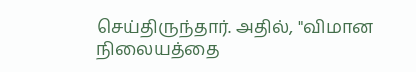செய்திருந்தார். அதில், "விமான நிலையத்தை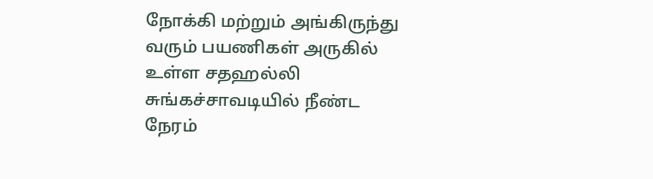நோக்கி மற்றும் அங்கிருந்து வரும் பயணிகள் அருகில் உள்ள சதஹல்லி சுங்கச்சாவடியில் நீண்ட நேரம்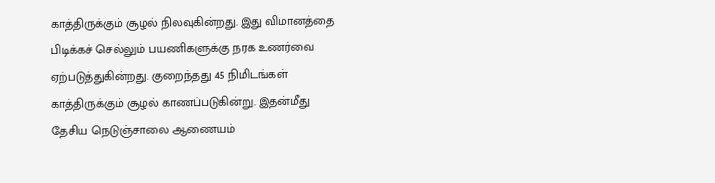காத்திருக்கும் சூழல் நிலவுகின்றது. இது விமானத்தை பிடிக்கச் செல்லும் பயணிகளுக்கு நரக உணர்வை ஏற்படுத்துகின்றது. குறைந்தது 45 நிமிடங்கள் காத்திருக்கும் சூழல் காணப்படுகின்று. இதன்மீது தேசிய நெடுஞ்சாலை ஆணையம்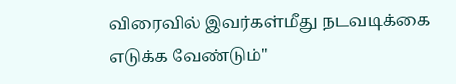விரைவில் இவர்கள்மீது நடவடிக்கை எடுக்க வேண்டும்"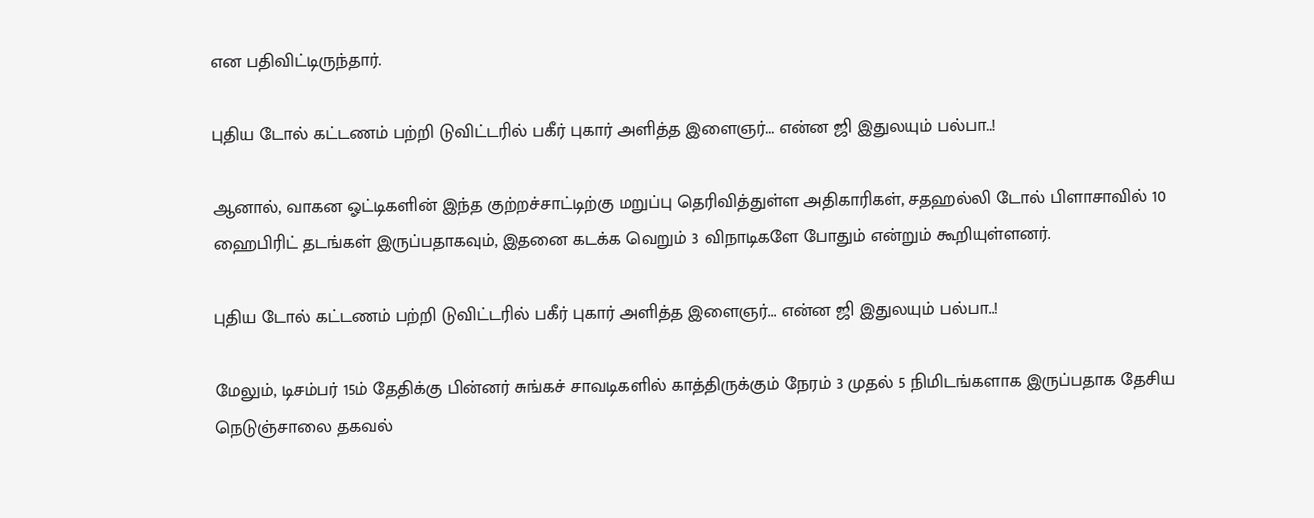என பதிவிட்டிருந்தார்.

புதிய டோல் கட்டணம் பற்றி டுவிட்டரில் பகீர் புகார் அளித்த இளைஞர்... என்ன ஜி இதுலயும் பல்பா..!

ஆனால், வாகன ஓட்டிகளின் இந்த குற்றச்சாட்டிற்கு மறுப்பு தெரிவித்துள்ள அதிகாரிகள், சதஹல்லி டோல் பிளாசாவில் 10 ஹைபிரிட் தடங்கள் இருப்பதாகவும், இதனை கடக்க வெறும் 3 விநாடிகளே போதும் என்றும் கூறியுள்ளனர்.

புதிய டோல் கட்டணம் பற்றி டுவிட்டரில் பகீர் புகார் அளித்த இளைஞர்... என்ன ஜி இதுலயும் பல்பா..!

மேலும், டிசம்பர் 15ம் தேதிக்கு பின்னர் சுங்கச் சாவடிகளில் காத்திருக்கும் நேரம் 3 முதல் 5 நிமிடங்களாக இருப்பதாக தேசிய நெடுஞ்சாலை தகவல்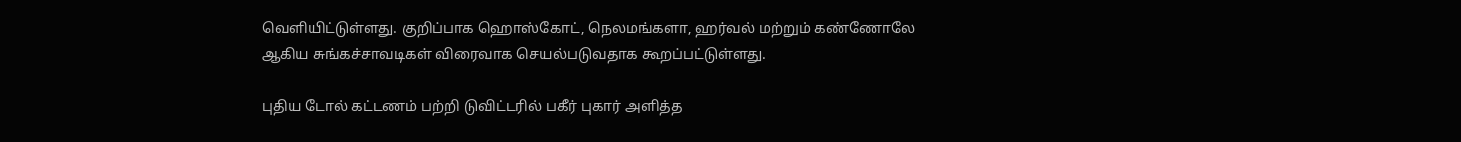வெளியிட்டுள்ளது. குறிப்பாக ஹொஸ்கோட், நெலமங்களா, ஹர்வல் மற்றும் கண்ணோலே ஆகிய சுங்கச்சாவடிகள் விரைவாக செயல்படுவதாக கூறப்பட்டுள்ளது.

புதிய டோல் கட்டணம் பற்றி டுவிட்டரில் பகீர் புகார் அளித்த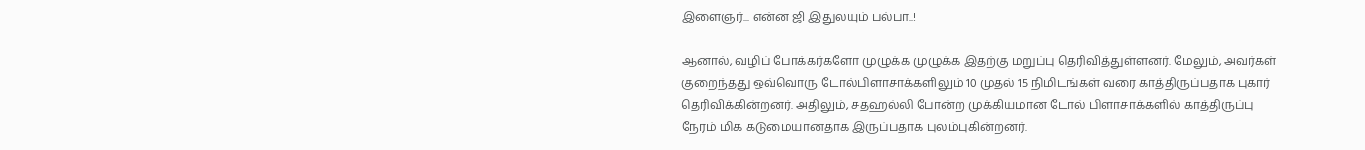இளைஞர்... என்ன ஜி இதுலயும் பல்பா..!

ஆனால், வழிப் போக்கர்களோ முழுக்க முழுக்க இதற்கு மறுப்பு தெரிவித்துள்ளனர். மேலும், அவர்கள் குறைந்தது ஒவ்வொரு டோல்பிளாசாக்களிலும் 10 முதல் 15 நிமிடங்கள் வரை காத்திருப்பதாக புகார் தெரிவிக்கின்றனர். அதிலும், சதஹல்லி போன்ற முக்கியமான டோல் பிளாசாக்களில் காத்திருப்பு நேரம் மிக கடுமையானதாக இருப்பதாக புலம்புகின்றனர்.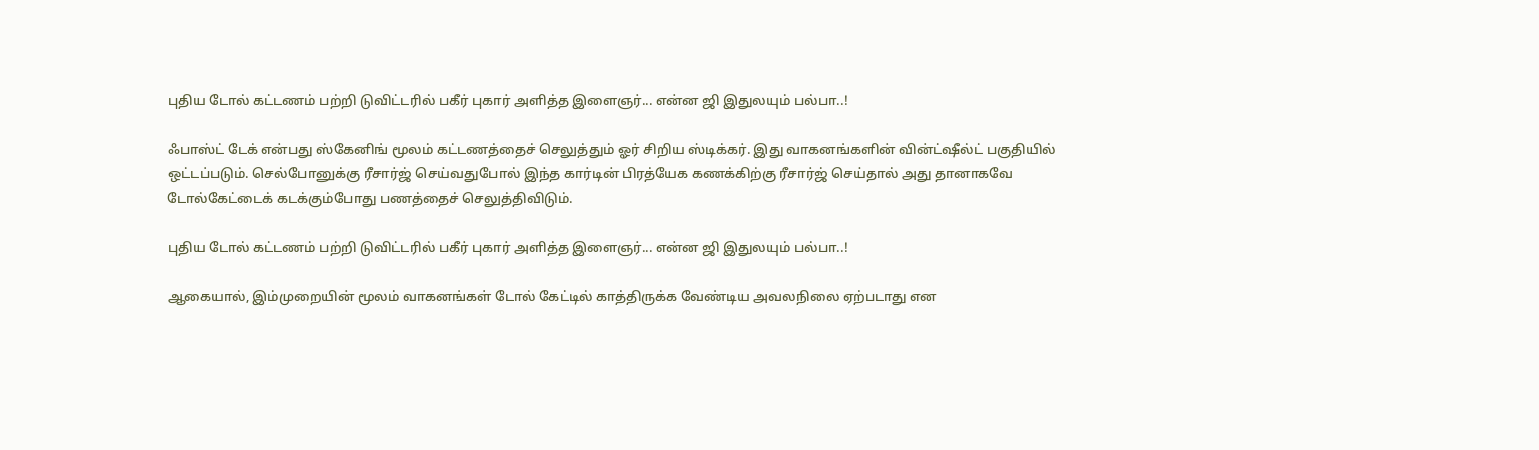புதிய டோல் கட்டணம் பற்றி டுவிட்டரில் பகீர் புகார் அளித்த இளைஞர்... என்ன ஜி இதுலயும் பல்பா..!

ஃபாஸ்ட் டேக் என்பது ஸ்கேனிங் மூலம் கட்டணத்தைச் செலுத்தும் ஓர் சிறிய ஸ்டிக்கர். இது வாகனங்களின் வின்ட்ஷீல்ட் பகுதியில் ஒட்டப்படும். செல்போனுக்கு ரீசார்ஜ் செய்வதுபோல் இந்த கார்டின் பிரத்யேக கணக்கிற்கு ரீசார்ஜ் செய்தால் அது தானாகவே டோல்கேட்டைக் கடக்கும்போது பணத்தைச் செலுத்திவிடும்.

புதிய டோல் கட்டணம் பற்றி டுவிட்டரில் பகீர் புகார் அளித்த இளைஞர்... என்ன ஜி இதுலயும் பல்பா..!

ஆகையால், இம்முறையின் மூலம் வாகனங்கள் டோல் கேட்டில் காத்திருக்க வேண்டிய அவலநிலை ஏற்படாது என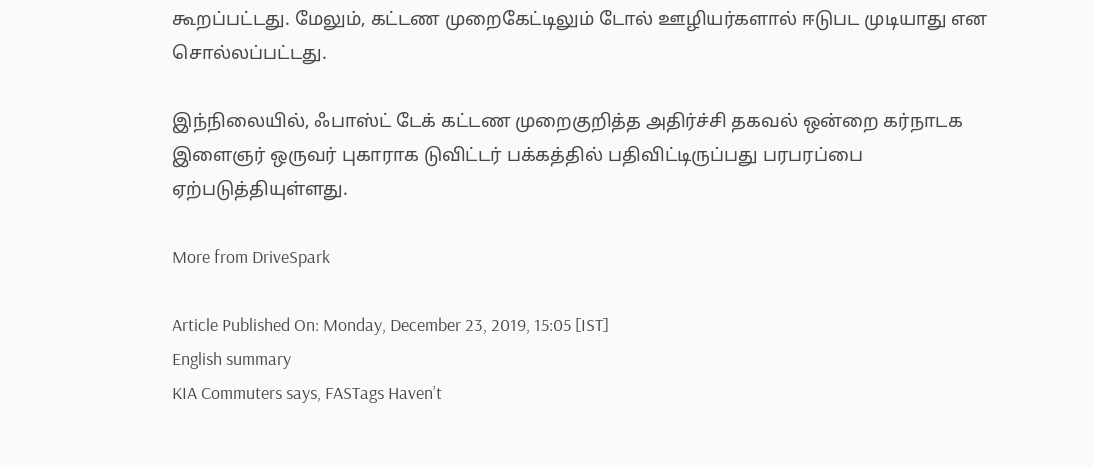கூறப்பட்டது. மேலும், கட்டண முறைகேட்டிலும் டோல் ஊழியர்களால் ஈடுபட முடியாது என சொல்லப்பட்டது.

இந்நிலையில், ஃபாஸ்ட் டேக் கட்டண முறைகுறித்த அதிர்ச்சி தகவல் ஒன்றை கர்நாடக இளைஞர் ஒருவர் புகாராக டுவிட்டர் பக்கத்தில் பதிவிட்டிருப்பது பரபரப்பை ஏற்படுத்தியுள்ளது.

More from DriveSpark

Article Published On: Monday, December 23, 2019, 15:05 [IST]
English summary
KIA Commuters says, FASTags Haven’t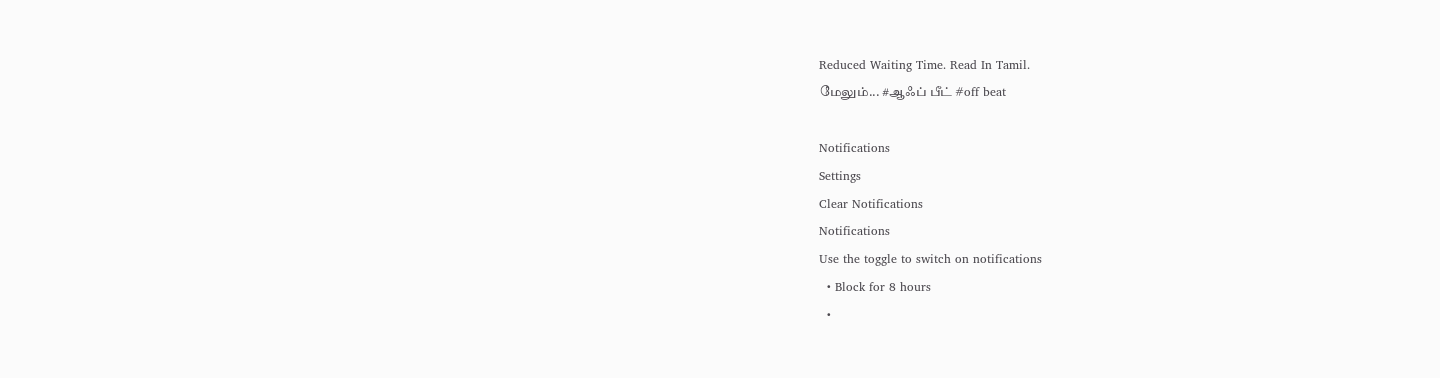Reduced Waiting Time. Read In Tamil.
மேலும்... #ஆஃப் பீட் #off beat

Notifications
Settings
Clear Notifications
Notifications
Use the toggle to switch on notifications
  • Block for 8 hours
  •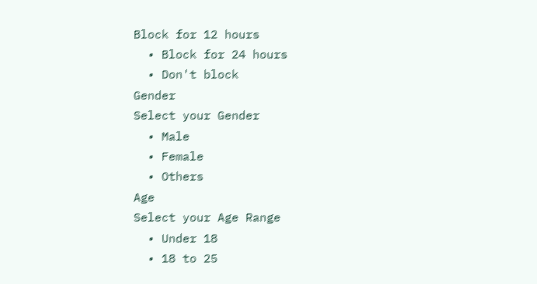Block for 12 hours
  • Block for 24 hours
  • Don't block
Gender
Select your Gender
  • Male
  • Female
  • Others
Age
Select your Age Range
  • Under 18
  • 18 to 25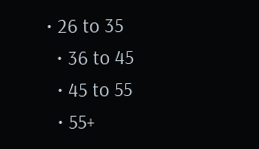• 26 to 35
  • 36 to 45
  • 45 to 55
  • 55+